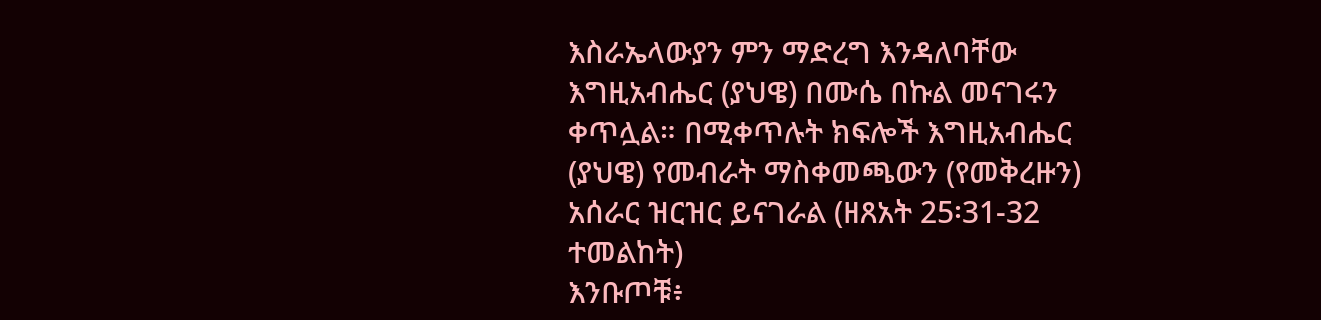እስራኤላውያን ምን ማድረግ እንዳለባቸው እግዚአብሔር (ያህዌ) በሙሴ በኩል መናገሩን ቀጥሏል። በሚቀጥሉት ክፍሎች እግዚአብሔር (ያህዌ) የመብራት ማስቀመጫውን (የመቅረዙን) አሰራር ዝርዝር ይናገራል (ዘጸአት 25፡31-32 ተመልከት)
እንቡጦቹ፥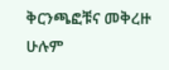ቅርንጫፎቹና መቅረዙ ሁሉም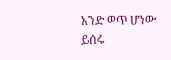አንድ ወጥ ሆነው ይሰሩ